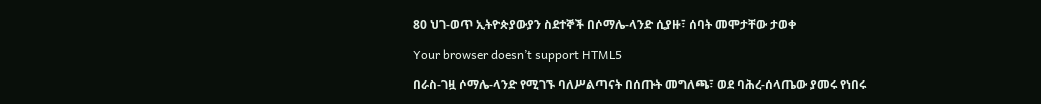80 ህገ-ወጥ ኢትዮጵያውያን ስደተኞች በሶማሌ-ላንድ ሲያዙ፣ ሰባት መሞታቸው ታወቀ

Your browser doesn’t support HTML5

በራስ-ገዟ ሶማሌ-ላንድ የሚገኙ ባለሥልጣናት በሰጡት መግለጫ፣ ወደ ባሕረ-ሰላጤው ያመሩ የነበሩ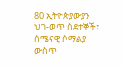80 ኢትዮጵያውያን ህገ-ወጥ ስደተኞች፣ ሰሜናዊ ሶማልያ ውስጥ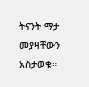ትናንት ማታ መያዛቸውን አስታወቁ።